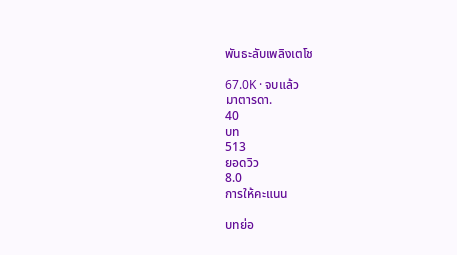พันธะลับเพลิงเตโช

67.0K · จบแล้ว
มาตารดา.
40
บท
513
ยอดวิว
8.0
การให้คะแนน

บทย่อ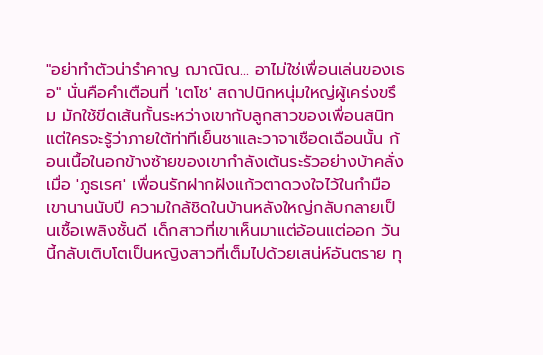"อย่าทำตัวน่ารำคาญ ฌาณิณ... อาไม่ใช่เพื่อนเล่นของเธอ" นั่นคือคำเตือนที่ 'เตโช' สถาปนิกหนุ่มใหญ่ผู้เคร่งขรึม มักใช้ขีดเส้นกั้นระหว่างเขากับลูกสาวของเพื่อนสนิท แต่ใครจะรู้ว่าภายใต้ท่าทีเย็นชาและวาจาเชือดเฉือนนั้น ก้อนเนื้อในอกข้างซ้ายของเขากำลังเต้นระรัวอย่างบ้าคลั่ง เมื่อ 'ภูธเรศ' เพื่อนรักฝากฝังแก้วตาดวงใจไว้ในกำมือเขานานนับปี ความใกล้ชิดในบ้านหลังใหญ่กลับกลายเป็นเชื้อเพลิงชั้นดี เด็กสาวที่เขาเห็นมาแต่อ้อนแต่ออก วันนี้กลับเติบโตเป็นหญิงสาวที่เต็มไปด้วยเสน่ห์อันตราย ทุ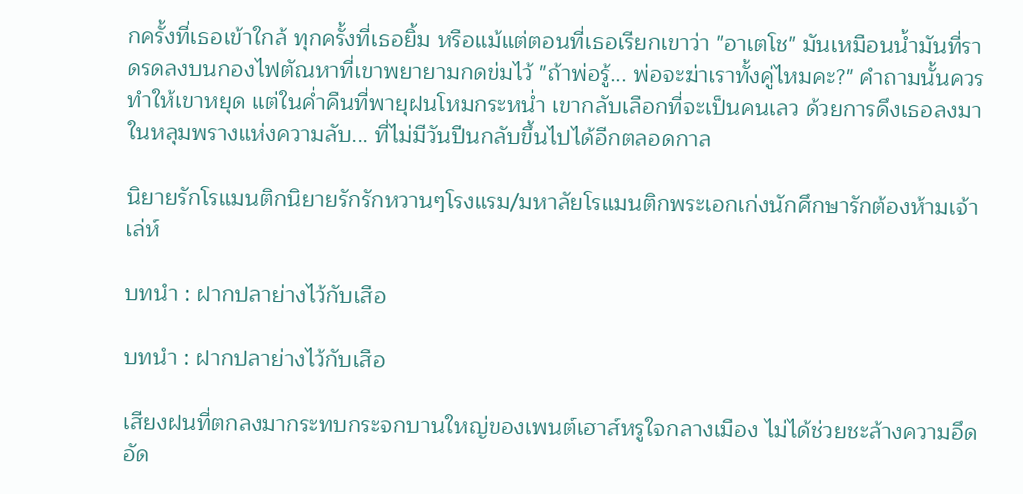กครั้งที่เธอเข้าใกล้ ทุกครั้งที่เธอยิ้ม หรือแม้แต่ตอนที่เธอเรียกเขาว่า "อาเตโช" มันเหมือนน้ำมันที่ราดรดลงบนกองไฟตัณหาที่เขาพยายามกดข่มไว้ "ถ้าพ่อรู้... พ่อจะฆ่าเราทั้งคู่ไหมคะ?" คำถามนั้นควรทำให้เขาหยุด แต่ในค่ำคืนที่พายุฝนโหมกระหน่ำ เขากลับเลือกที่จะเป็นคนเลว ด้วยการดึงเธอลงมาในหลุมพรางแห่งความลับ... ที่ไม่มีวันปีนกลับขึ้นไปได้อีกตลอดกาล

นิยายรักโรแมนติกนิยายรักรักหวานๆโรงแรม/มหาลัยโรแมนติกพระเอกเก่งนักศึกษารักต้องห้ามเจ้าเล่ห์

บทนำ : ฝากปลาย่างไว้กับเสือ

บทนำ : ฝากปลาย่างไว้กับเสือ

เสียงฝนที่ตกลงมากระทบกระจกบานใหญ่ของเพนต์เฮาส์หรูใจกลางเมือง ไม่ได้ช่วยชะล้างความอึดอัด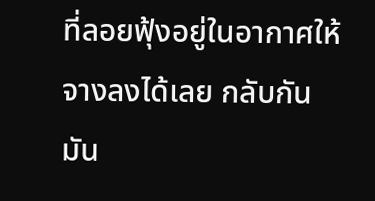ที่ลอยฟุ้งอยู่ในอากาศให้จางลงได้เลย กลับกัน มัน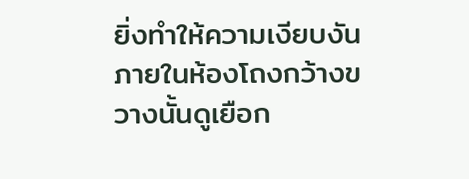ยิ่งทำให้ความเงียบงันภายในห้องโถงกว้างขวางนั้นดูเยือก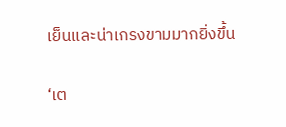เย็นและน่าเกรงขามมากยิ่งขึ้น

‘เต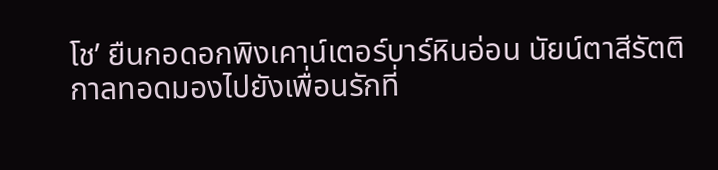โช’ ยืนกอดอกพิงเคาน์เตอร์บาร์หินอ่อน นัยน์ตาสีรัตติกาลทอดมองไปยังเพื่อนรักที่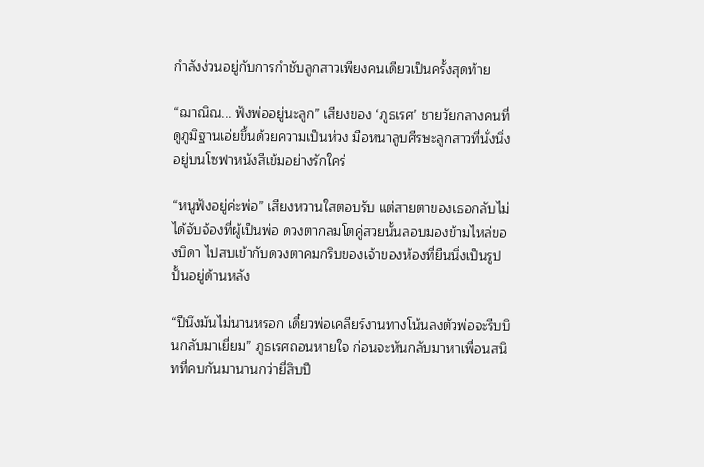กำลังง่วนอยู่กับการกำชับลูกสาวเพียงคนเดียวเป็นครั้งสุดท้าย

“ฌาณิณ... ฟังพ่ออยู่นะลูก” เสียงของ ‘ภูธเรศ’ ชายวัยกลางคนที่ดูภูมิฐานเอ่ยขึ้นด้วยความเป็นห่วง มือหนาลูบศีรษะลูกสาวที่นั่งนิ่งอยู่บนโซฟาหนังสีเข้มอย่างรักใคร่

“หนูฟังอยู่ค่ะพ่อ” เสียงหวานใสตอบรับ แต่สายตาของเธอกลับไม่ได้จับจ้องที่ผู้เป็นพ่อ ดวงตากลมโตคู่สวยนั้นลอบมองข้ามไหล่ของบิดา ไปสบเข้ากับดวงตาคมกริบของเจ้าของห้องที่ยืนนิ่งเป็นรูปปั้นอยู่ด้านหลัง

“ปีนึงมันไม่นานหรอก เดี๋ยวพ่อเคลียร์งานทางโน้นลงตัวพ่อจะรีบบินกลับมาเยี่ยม” ภูธเรศถอนหายใจ ก่อนจะหันกลับมาหาเพื่อนสนิทที่คบกันมานานกว่ายี่สิบปี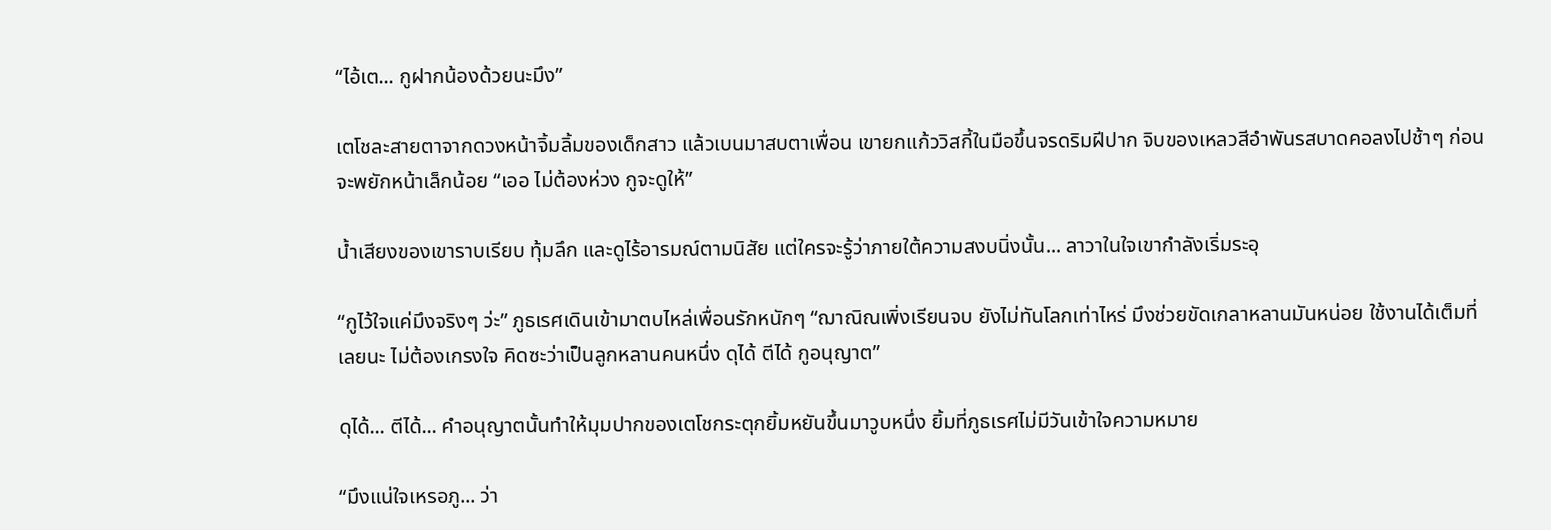“ไอ้เต... กูฝากน้องด้วยนะมึง”

เตโชละสายตาจากดวงหน้าจิ้มลิ้มของเด็กสาว แล้วเบนมาสบตาเพื่อน เขายกแก้ววิสกี้ในมือขึ้นจรดริมฝีปาก จิบของเหลวสีอำพันรสบาดคอลงไปช้าๆ ก่อนจะพยักหน้าเล็กน้อย “เออ ไม่ต้องห่วง กูจะดูให้”

น้ำเสียงของเขาราบเรียบ ทุ้มลึก และดูไร้อารมณ์ตามนิสัย แต่ใครจะรู้ว่าภายใต้ความสงบนิ่งนั้น... ลาวาในใจเขากำลังเริ่มระอุ

“กูไว้ใจแค่มึงจริงๆ ว่ะ” ภูธเรศเดินเข้ามาตบไหล่เพื่อนรักหนักๆ “ฌาณิณเพิ่งเรียนจบ ยังไม่ทันโลกเท่าไหร่ มึงช่วยขัดเกลาหลานมันหน่อย ใช้งานได้เต็มที่เลยนะ ไม่ต้องเกรงใจ คิดซะว่าเป็นลูกหลานคนหนึ่ง ดุได้ ตีได้ กูอนุญาต”

ดุได้... ตีได้... คำอนุญาตนั้นทำให้มุมปากของเตโชกระตุกยิ้มหยันขึ้นมาวูบหนึ่ง ยิ้มที่ภูธเรศไม่มีวันเข้าใจความหมาย

“มึงแน่ใจเหรอภู... ว่า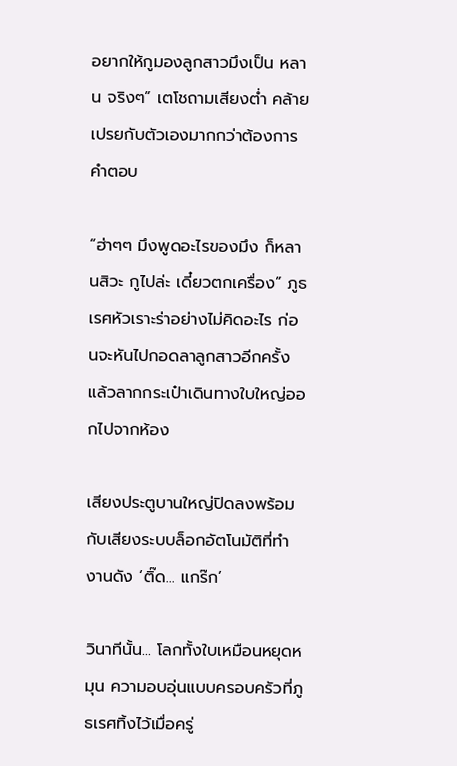อยากให้กูมองลูกสาวมึงเป็น หลาน จริงๆ” เตโชถามเสียงต่ำ คล้ายเปรยกับตัวเองมากกว่าต้องการคำตอบ

“ฮ่าๆๆ มึงพูดอะไรของมึง ก็หลานสิวะ กูไปล่ะ เดี๋ยวตกเครื่อง” ภูธเรศหัวเราะร่าอย่างไม่คิดอะไร ก่อนจะหันไปกอดลาลูกสาวอีกครั้ง แล้วลากกระเป๋าเดินทางใบใหญ่ออกไปจากห้อง

เสียงประตูบานใหญ่ปิดลงพร้อมกับเสียงระบบล็อกอัตโนมัติที่ทำงานดัง ‘ติ๊ด... แกร๊ก’

วินาทีนั้น... โลกทั้งใบเหมือนหยุดหมุน ความอบอุ่นแบบครอบครัวที่ภูธเรศทิ้งไว้เมื่อครู่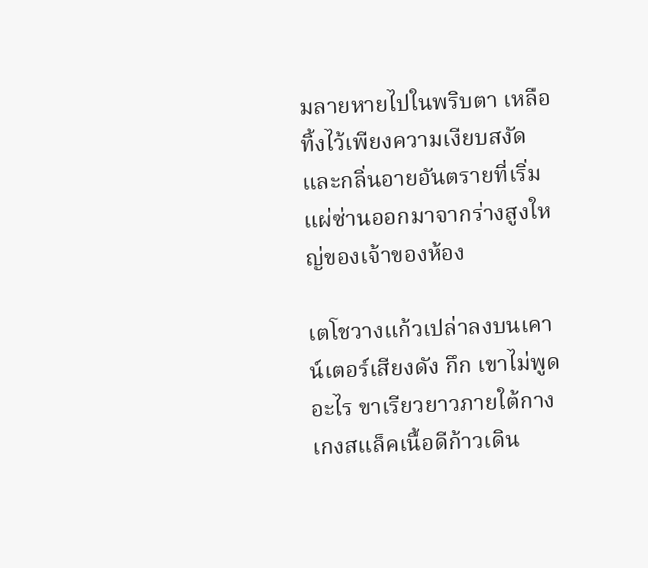มลายหายไปในพริบตา เหลือทิ้งไว้เพียงความเงียบสงัดและกลิ่นอายอันตรายที่เริ่มแผ่ซ่านออกมาจากร่างสูงใหญ่ของเจ้าของห้อง

เตโชวางแก้วเปล่าลงบนเคาน์เตอร์เสียงดัง กึก เขาไม่พูดอะไร ขาเรียวยาวภายใต้กางเกงสแล็คเนื้อดีก้าวเดิน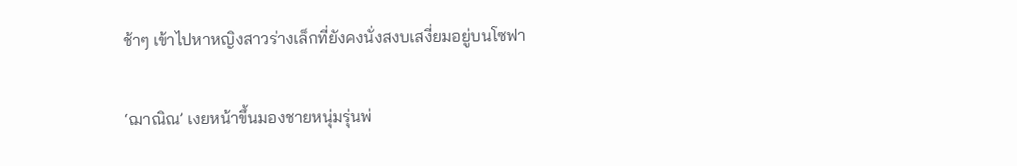ช้าๆ เข้าไปหาหญิงสาวร่างเล็กที่ยังคงนั่งสงบเสงี่ยมอยู่บนโซฟา

‘ฌาณิณ’ เงยหน้าขึ้นมองชายหนุ่มรุ่นพ่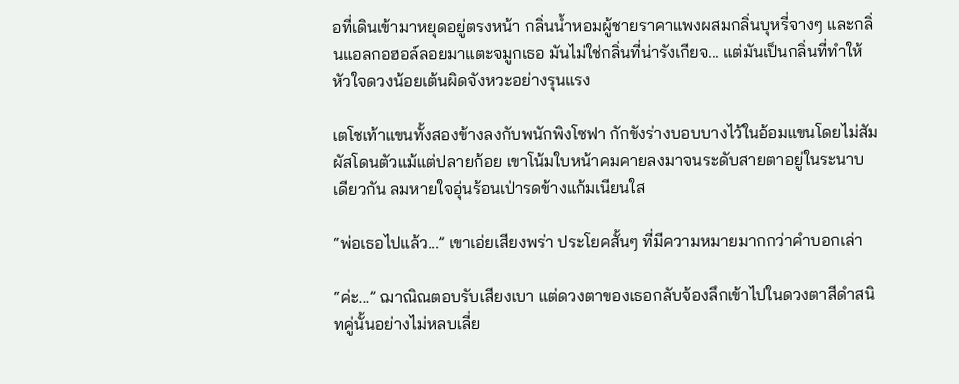อที่เดินเข้ามาหยุดอยู่ตรงหน้า กลิ่นน้ำหอมผู้ชายราคาแพงผสมกลิ่นบุหรี่จางๆ และกลิ่นแอลกอฮอล์ลอยมาแตะจมูกเธอ มันไม่ใช่กลิ่นที่น่ารังเกียจ... แต่มันเป็นกลิ่นที่ทำให้หัวใจดวงน้อยเต้นผิดจังหวะอย่างรุนแรง

เตโชเท้าแขนทั้งสองข้างลงกับพนักพิงโซฟา กักขังร่างบอบบางไว้ในอ้อมแขนโดยไม่สัมผัสโดนตัวแม้แต่ปลายก้อย เขาโน้มใบหน้าคมคายลงมาจนระดับสายตาอยู่ในระนาบเดียวกัน ลมหายใจอุ่นร้อนเป่ารดข้างแก้มเนียนใส

“พ่อเธอไปแล้ว...” เขาเอ่ยเสียงพร่า ประโยคสั้นๆ ที่มีความหมายมากกว่าคำบอกเล่า

“ค่ะ...” ฌาณิณตอบรับเสียงเบา แต่ดวงตาของเธอกลับจ้องลึกเข้าไปในดวงตาสีดำสนิทคู่นั้นอย่างไม่หลบเลี่ย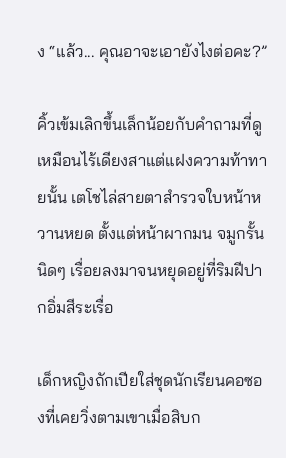ง “แล้ว... คุณอาจะเอายังไงต่อคะ?”

คิ้วเข้มเลิกขึ้นเล็กน้อยกับคำถามที่ดูเหมือนไร้เดียงสาแต่แฝงความท้าทายนั้น เตโชไล่สายตาสำรวจใบหน้าหวานหยด ตั้งแต่หน้าผากมน จมูกรั้นนิดๆ เรื่อยลงมาจนหยุดอยู่ที่ริมฝีปากอิ่มสีระเรื่อ

เด็กหญิงถักเปียใส่ชุดนักเรียนคอซองที่เคยวิ่งตามเขาเมื่อสิบก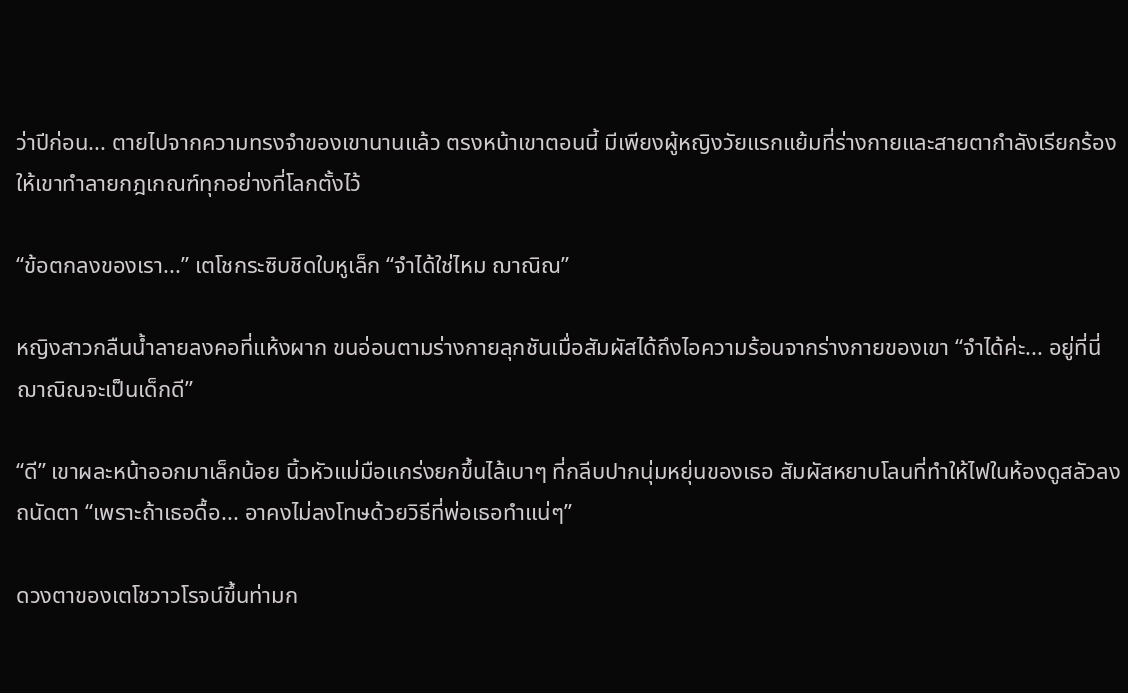ว่าปีก่อน... ตายไปจากความทรงจำของเขานานแล้ว ตรงหน้าเขาตอนนี้ มีเพียงผู้หญิงวัยแรกแย้มที่ร่างกายและสายตากำลังเรียกร้องให้เขาทำลายกฎเกณฑ์ทุกอย่างที่โลกตั้งไว้

“ข้อตกลงของเรา...” เตโชกระซิบชิดใบหูเล็ก “จำได้ใช่ไหม ฌาณิณ”

หญิงสาวกลืนน้ำลายลงคอที่แห้งผาก ขนอ่อนตามร่างกายลุกชันเมื่อสัมผัสได้ถึงไอความร้อนจากร่างกายของเขา “จำได้ค่ะ... อยู่ที่นี่ ฌาณิณจะเป็นเด็กดี”

“ดี” เขาผละหน้าออกมาเล็กน้อย นิ้วหัวแม่มือแกร่งยกขึ้นไล้เบาๆ ที่กลีบปากนุ่มหยุ่นของเธอ สัมผัสหยาบโลนที่ทำให้ไฟในห้องดูสลัวลงถนัดตา “เพราะถ้าเธอดื้อ... อาคงไม่ลงโทษด้วยวิธีที่พ่อเธอทำแน่ๆ”

ดวงตาของเตโชวาวโรจน์ขึ้นท่ามก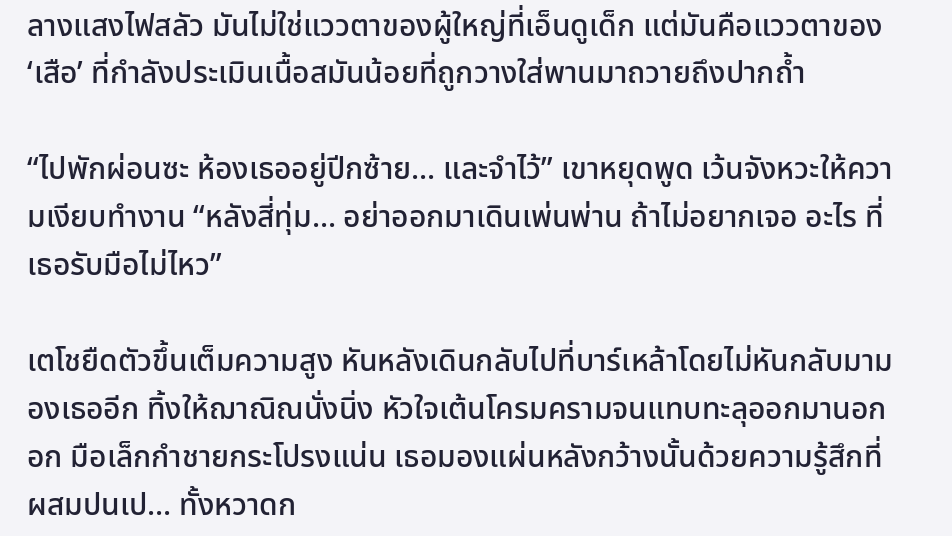ลางแสงไฟสลัว มันไม่ใช่แววตาของผู้ใหญ่ที่เอ็นดูเด็ก แต่มันคือแววตาของ ‘เสือ’ ที่กำลังประเมินเนื้อสมันน้อยที่ถูกวางใส่พานมาถวายถึงปากถ้ำ

“ไปพักผ่อนซะ ห้องเธออยู่ปีกซ้าย... และจำไว้” เขาหยุดพูด เว้นจังหวะให้ความเงียบทำงาน “หลังสี่ทุ่ม... อย่าออกมาเดินเพ่นพ่าน ถ้าไม่อยากเจอ อะไร ที่เธอรับมือไม่ไหว”

เตโชยืดตัวขึ้นเต็มความสูง หันหลังเดินกลับไปที่บาร์เหล้าโดยไม่หันกลับมามองเธออีก ทิ้งให้ฌาณิณนั่งนิ่ง หัวใจเต้นโครมครามจนแทบทะลุออกมานอกอก มือเล็กกำชายกระโปรงแน่น เธอมองแผ่นหลังกว้างนั้นด้วยความรู้สึกที่ผสมปนเป... ทั้งหวาดก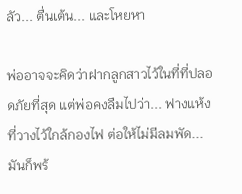ลัว... ตื่นเต้น... และโหยหา

พ่ออาจจะคิดว่าฝากลูกสาวไว้ในที่ที่ปลอดภัยที่สุด แต่พ่อคงลืมไปว่า... ฟางแห้งที่วางไว้ใกล้กองไฟ ต่อให้ไม่มีลมพัด... มันก็พร้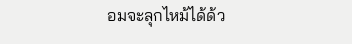อมจะลุกไหม้ได้ด้ว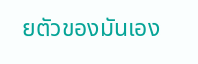ยตัวของมันเอง